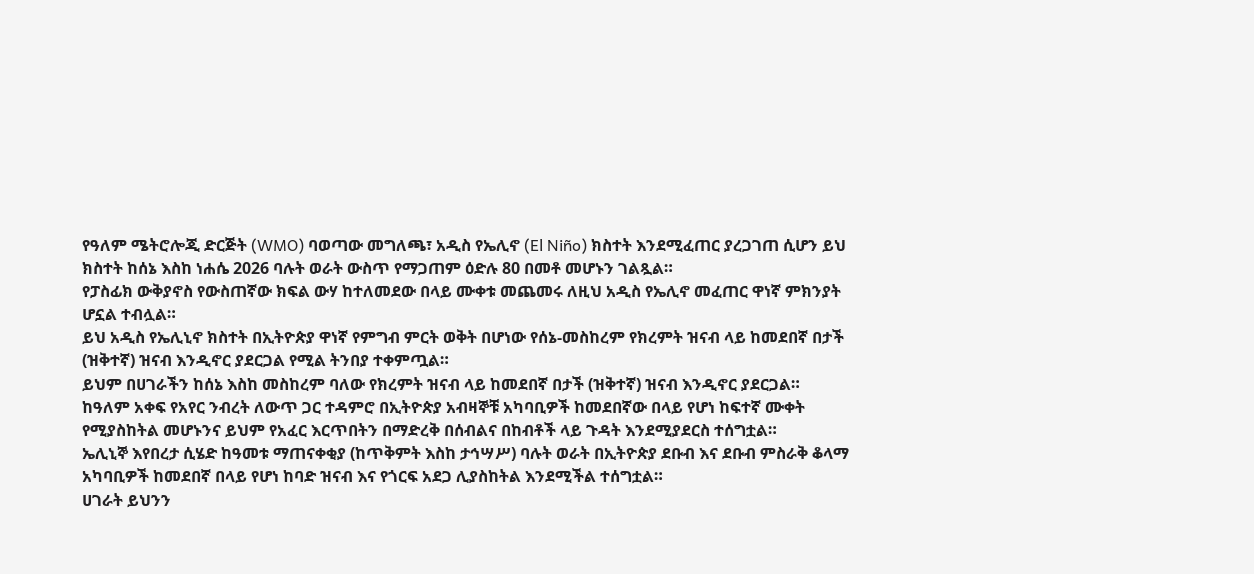የዓለም ሜትሮሎጂ ድርጅት (WMO) ባወጣው መግለጫ፣ አዲስ የኤሊኖ (El Niño) ክስተት እንደሚፈጠር ያረጋገጠ ሲሆን ይህ ክስተት ከሰኔ እስከ ነሐሴ 2026 ባሉት ወራት ውስጥ የማጋጠም ዕድሉ 80 በመቶ መሆኑን ገልጿል።
የፓስፊክ ውቅያኖስ የውስጠኛው ክፍል ውሃ ከተለመደው በላይ ሙቀቱ መጨመሩ ለዚህ አዲስ የኤሊኖ መፈጠር ዋነኛ ምክንያት ሆኗል ተብሏል።
ይህ አዲስ የኤሊኒኖ ክስተት በኢትዮጵያ ዋነኛ የምግብ ምርት ወቅት በሆነው የሰኔ-መስከረም የክረምት ዝናብ ላይ ከመደበኛ በታች (ዝቅተኛ) ዝናብ እንዲኖር ያደርጋል የሚል ትንበያ ተቀምጧል።
ይህም በሀገራችን ከሰኔ እስከ መስከረም ባለው የክረምት ዝናብ ላይ ከመደበኛ በታች (ዝቅተኛ) ዝናብ እንዲኖር ያደርጋል።
ከዓለም አቀፍ የአየር ንብረት ለውጥ ጋር ተዳምሮ በኢትዮጵያ አብዛኞቹ አካባቢዎች ከመደበኛው በላይ የሆነ ከፍተኛ ሙቀት የሚያስከትል መሆኑንና ይህም የአፈር እርጥበትን በማድረቅ በሰብልና በከብቶች ላይ ጉዳት እንደሚያደርስ ተሰግቷል።
ኤሊኒኞ እየበረታ ሲሄድ ከዓመቱ ማጠናቀቂያ (ከጥቅምት እስከ ታኅሣሥ) ባሉት ወራት በኢትዮጵያ ደቡብ እና ደቡብ ምስራቅ ቆላማ አካባቢዎች ከመደበኛ በላይ የሆነ ከባድ ዝናብ እና የጎርፍ አደጋ ሊያስከትል እንደሚችል ተሰግቷል።
ሀገራት ይህንን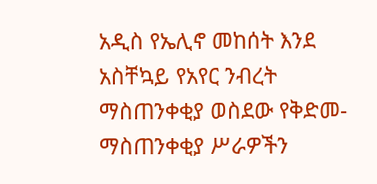አዲስ የኤሊኖ መከሰት እንደ አስቸኳይ የአየር ንብረት ማስጠንቀቂያ ወስደው የቅድመ-ማስጠንቀቂያ ሥራዎችን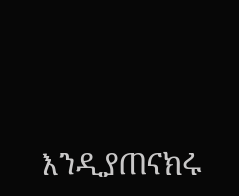እንዲያጠናክሩ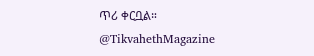ጥሪ ቀርቧል።
@TikvahethMagazine